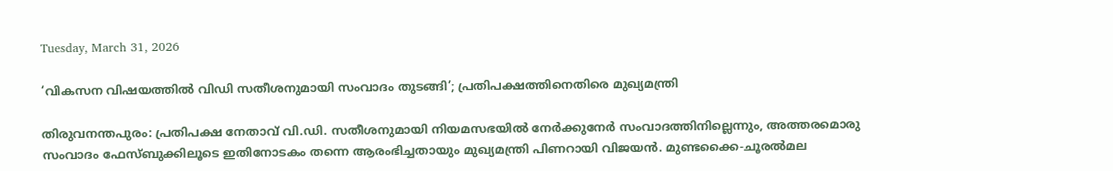Tuesday, March 31, 2026

‘വികസന വിഷയത്തില്‍ വിഡി സതീശനുമായി സംവാദം തുടങ്ങി’; പ്രതിപക്ഷത്തിനെതിരെ മുഖ്യമന്ത്രി

തിരുവനന്തപുരം: പ്രതിപക്ഷ നേതാവ് വി.ഡി. സതീശനുമായി നിയമസഭയില്‍ നേര്‍ക്കുനേര്‍ സംവാദത്തിനില്ലെന്നും, അത്തരമൊരു സംവാദം ഫേസ്ബുക്കിലൂടെ ഇതിനോടകം തന്നെ ആരംഭിച്ചതായും മുഖ്യമന്ത്രി പിണറായി വിജയന്‍. മുണ്ടക്കൈ-ചൂരല്‍മല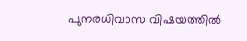പുനരധിവാസ വിഷയത്തില്‍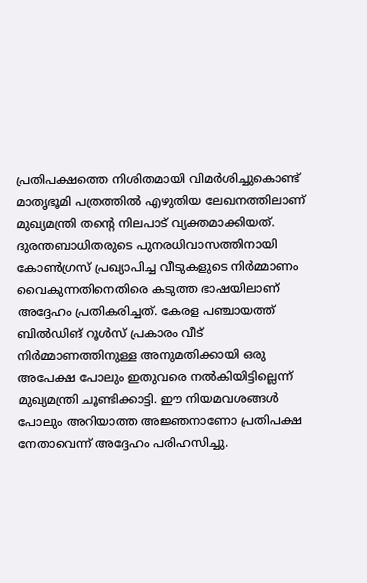പ്രതിപക്ഷത്തെ നിശിതമായി വിമര്‍ശിച്ചുകൊണ്ട് മാതൃഭൂമി പത്രത്തില്‍ എഴുതിയ ലേഖനത്തിലാണ് മുഖ്യമന്ത്രി തന്റെ നിലപാട് വ്യക്തമാക്കിയത്. ദുരന്തബാധിതരുടെ പുനരധിവാസത്തിനായി കോണ്‍ഗ്രസ് പ്രഖ്യാപിച്ച വീടുകളുടെ നിര്‍മ്മാണം വൈകുന്നതിനെതിരെ കടുത്ത ഭാഷയിലാണ് അദ്ദേഹം പ്രതികരിച്ചത്. കേരള പഞ്ചായത്ത് ബില്‍ഡിങ് റൂള്‍സ് പ്രകാരം വീട് നിര്‍മ്മാണത്തിനുള്ള അനുമതിക്കായി ഒരു അപേക്ഷ പോലും ഇതുവരെ നല്‍കിയിട്ടില്ലെന്ന് മുഖ്യമന്ത്രി ചൂണ്ടിക്കാട്ടി. ഈ നിയമവശങ്ങള്‍ പോലും അറിയാത്ത അജ്ഞനാണോ പ്രതിപക്ഷ നേതാവെന്ന് അദ്ദേഹം പരിഹസിച്ചു.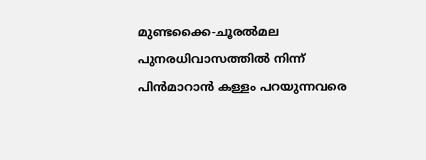മുണ്ടക്കൈ-ചൂരല്‍മല പുനരധിവാസത്തില്‍ നിന്ന് പിന്‍മാറാന്‍ കള്ളം പറയുന്നവരെ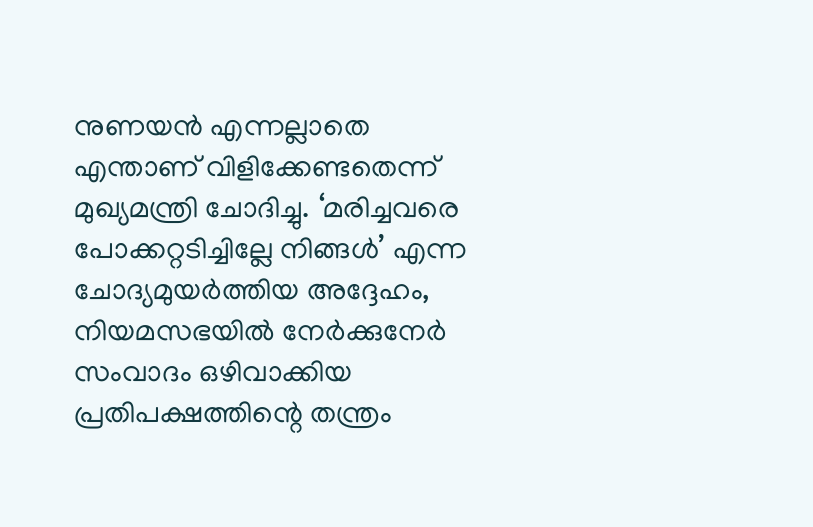നുണയന്‍ എന്നല്ലാതെ എന്താണ് വിളിക്കേണ്ടതെന്ന് മുഖ്യമന്ത്രി ചോദിച്ചു. ‘മരിച്ചവരെ പോക്കറ്റടിച്ചില്ലേ നിങ്ങള്‍’ എന്ന ചോദ്യമുയര്‍ത്തിയ അദ്ദേഹം, നിയമസഭയില്‍ നേര്‍ക്കുനേര്‍ സംവാദം ഒഴിവാക്കിയ പ്രതിപക്ഷത്തിന്റെ തന്ത്രം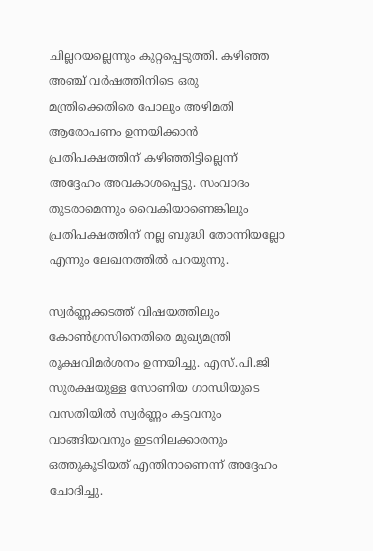ചില്ലറയല്ലെന്നും കുറ്റപ്പെടുത്തി. കഴിഞ്ഞ അഞ്ച് വര്‍ഷത്തിനിടെ ഒരു മന്ത്രിക്കെതിരെ പോലും അഴിമതി ആരോപണം ഉന്നയിക്കാന്‍ പ്രതിപക്ഷത്തിന് കഴിഞ്ഞിട്ടില്ലെന്ന് അദ്ദേഹം അവകാശപ്പെട്ടു. സംവാദം തുടരാമെന്നും വൈകിയാണെങ്കിലും പ്രതിപക്ഷത്തിന് നല്ല ബുദ്ധി തോന്നിയല്ലോ എന്നും ലേഖനത്തില്‍ പറയുന്നു.

സ്വര്‍ണ്ണക്കടത്ത് വിഷയത്തിലും കോണ്‍ഗ്രസിനെതിരെ മുഖ്യമന്ത്രി രൂക്ഷവിമര്‍ശനം ഉന്നയിച്ചു. എസ്.പി.ജി സുരക്ഷയുള്ള സോണിയ ഗാന്ധിയുടെ വസതിയില്‍ സ്വര്‍ണ്ണം കട്ടവനും വാങ്ങിയവനും ഇടനിലക്കാരനും ഒത്തുകൂടിയത് എന്തിനാണെന്ന് അദ്ദേഹം ചോദിച്ചു.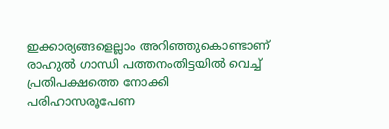ഇക്കാര്യങ്ങളെല്ലാം അറിഞ്ഞുകൊണ്ടാണ് രാഹുല്‍ ഗാന്ധി പത്തനംതിട്ടയില്‍ വെച്ച് പ്രതിപക്ഷത്തെ നോക്കി പരിഹാസരൂപേണ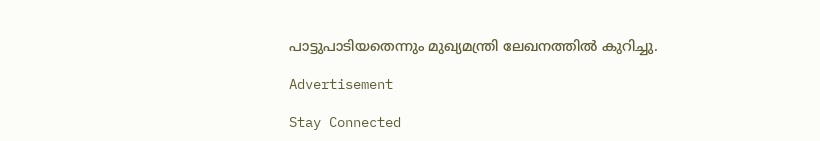പാട്ടുപാടിയതെന്നും മുഖ്യമന്ത്രി ലേഖനത്തില്‍ കുറിച്ചു.

Advertisement

Stay Connected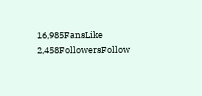16,985FansLike
2,458FollowersFollow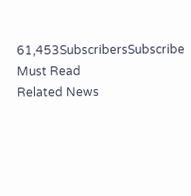61,453SubscribersSubscribe
Must Read
Related News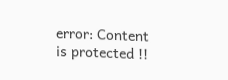error: Content is protected !!